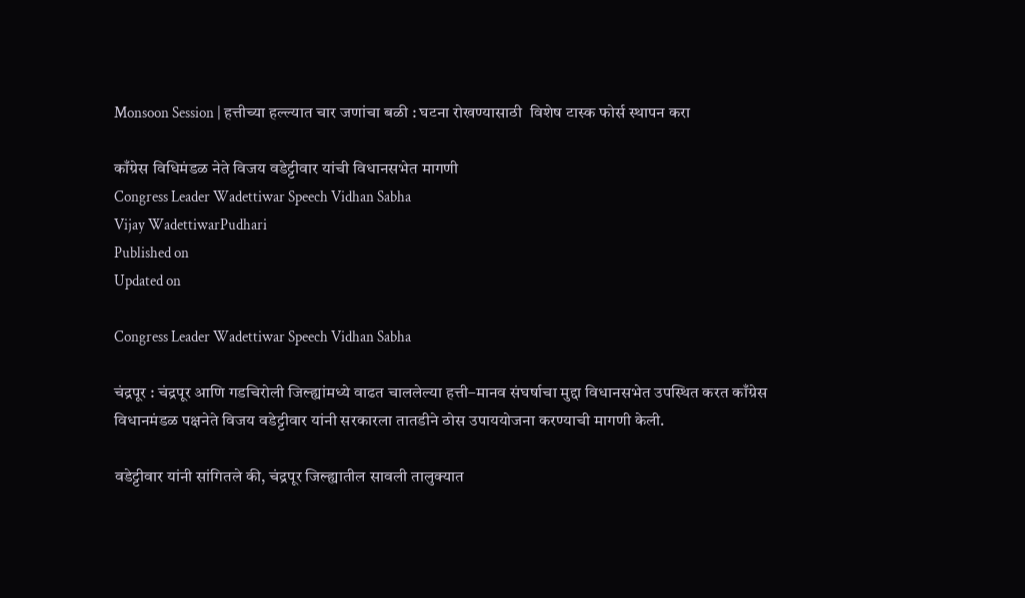Monsoon Session | हत्तीच्या हल्ल्यात चार जणांचा बळी : घटना रोखण्यासाठी  विशेष टास्क फोर्स स्थापन करा

काँग्रेस विधिमंडळ नेते विजय वडेट्टीवार यांची विधानसभेत मागणी
Congress Leader Wadettiwar Speech Vidhan Sabha
Vijay WadettiwarPudhari
Published on
Updated on

Congress Leader Wadettiwar Speech Vidhan Sabha

चंद्रपूर : चंद्रपूर आणि गडचिरोली जिल्ह्यांमध्ये वाढत चाललेल्या हत्ती–मानव संघर्षाचा मुद्दा विधानसभेत उपस्थित करत काँग्रेस विधानमंडळ पक्षनेते विजय वडेट्टीवार यांनी सरकारला तातडीने ठोस उपाययोजना करण्याची मागणी केली.

वडेट्टीवार यांनी सांगितले की, चंद्रपूर जिल्ह्यातील सावली तालुक्यात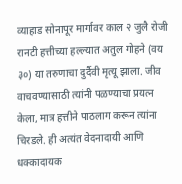व्याहाड सोनापूर मार्गावर काल २ जुलै रोजी रानटी हत्तीच्या हल्ल्यात अतुल गोहने (वय ३०) या तरुणाचा दुर्दैवी मृत्यू झाला. जीव वाचवण्यासाठी त्यांनी पळण्याचा प्रयत्न केला, मात्र हत्तीने पाठलाग करून त्यांना चिरडले. ही अत्यंत वेदनादायी आणि धक्कादायक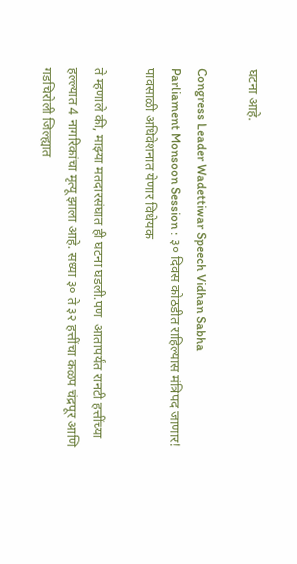घटना आहे.

Congress Leader Wadettiwar Speech Vidhan Sabha
Parliament Monsoon Session : ३० दिवस कोठडीत राहिल्यास मंत्रिपद जाणार! पावसाळी अधिवेशनात येणार विधेयक

ते म्हणाले की, माझ्या मतदारसंघात ही घटना घडली.पण  आतापर्यंत रानटी हत्तींच्या हल्ल्यात 4 नागरिकांचा मृत्यू झाला आहे. सध्या ३० ते ३२ हत्तींचा कळप चंद्रपूर आणि गडचिरोली जिल्ह्यात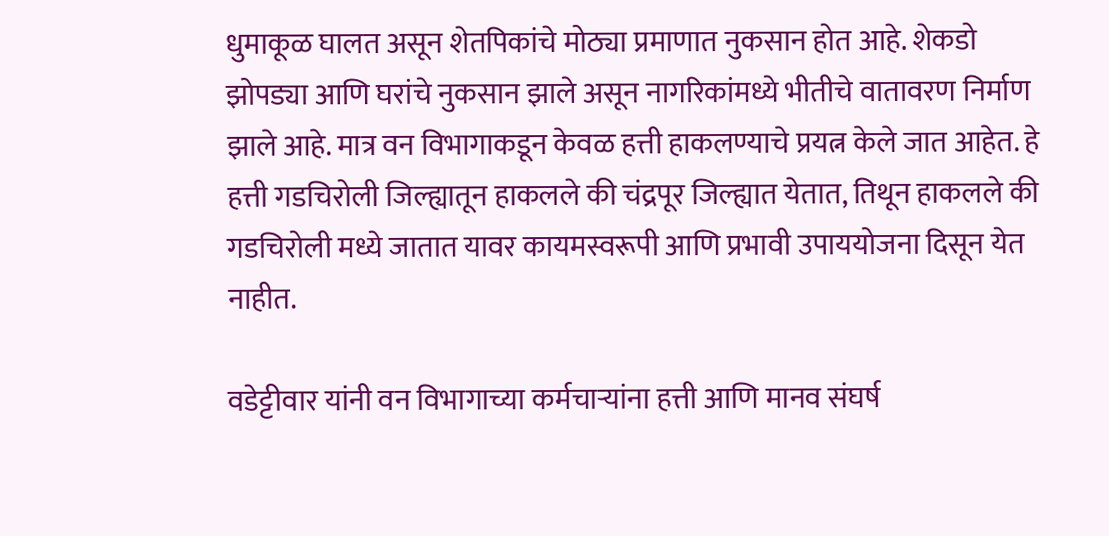धुमाकूळ घालत असून शेतपिकांचे मोठ्या प्रमाणात नुकसान होत आहे. शेकडो झोपड्या आणि घरांचे नुकसान झाले असून नागरिकांमध्ये भीतीचे वातावरण निर्माण झाले आहे. मात्र वन विभागाकडून केवळ हत्ती हाकलण्याचे प्रयत्न केले जात आहेत. हे हत्ती गडचिरोली जिल्ह्यातून हाकलले की चंद्रपूर जिल्ह्यात येतात, तिथून हाकलले की गडचिरोली मध्ये जातात यावर कायमस्वरूपी आणि प्रभावी उपाययोजना दिसून येत नाहीत.

वडेट्टीवार यांनी वन विभागाच्या कर्मचाऱ्यांना हत्ती आणि मानव संघर्ष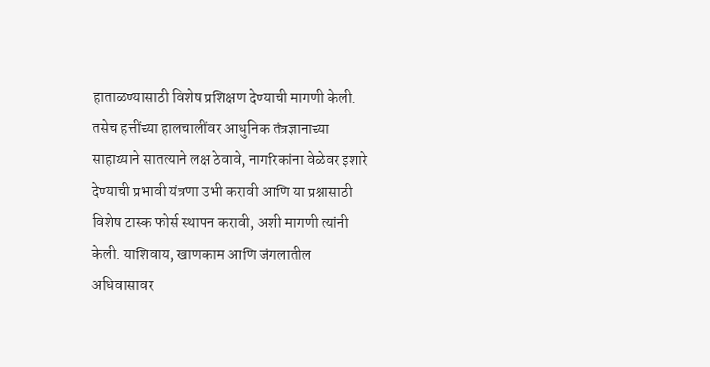हाताळण्यासाठी विशेष प्रशिक्षण देण्याची मागणी केली. तसेच हत्तींच्या हालचालींवर आधुनिक तंत्रज्ञानाच्या साहाय्याने सातत्याने लक्ष ठेवावे, नागरिकांना वेळेवर इशारे देण्याची प्रभावी यंत्रणा उभी करावी आणि या प्रश्नासाठी विशेष टास्क फोर्स स्थापन करावी, अशी मागणी त्यांनी केली. याशिवाय, खाणकाम आणि जंगलातील अधिवासावर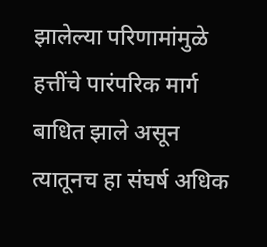झालेल्या परिणामांमुळे हत्तींचे पारंपरिक मार्ग बाधित झाले असून त्यातूनच हा संघर्ष अधिक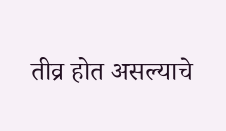तीव्र होत असल्याचे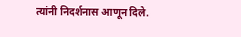त्यांनी निदर्शनास आणून दिले.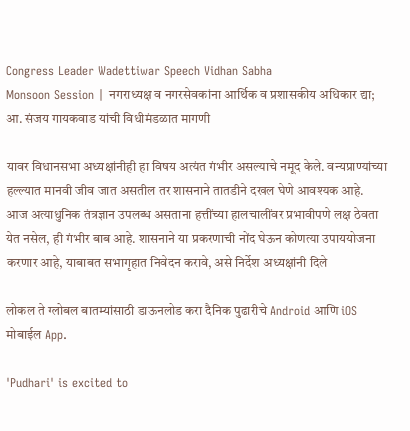Congress Leader Wadettiwar Speech Vidhan Sabha
Monsoon Session | नगराध्यक्ष व नगरसेवकांना आर्थिक व प्रशासकीय अधिकार द्या; आ. संजय गायकवाड यांची विधीमंडळात मागणी

यावर विधानसभा अध्यक्षांनीही हा विषय अत्यंत गंभीर असल्याचे नमूद केले. वन्यप्राण्यांच्या हल्ल्यात मानवी जीव जात असतील तर शासनाने तातडीने दखल घेणे आवश्यक आहे. आज अत्याधुनिक तंत्रज्ञान उपलब्ध असताना हत्तींच्या हालचालींवर प्रभावीपणे लक्ष ठेवता येत नसेल, ही गंभीर बाब आहे. शासनाने या प्रकरणाची नोंद घेऊन कोणत्या उपाययोजना करणार आहे, याबाबत सभागृहात निवेदन करावे, असे निर्देश अध्यक्षांनी दिले

लोकल ते ग्लोबल बातम्यांसाठी डाऊनलोड करा दैनिक पुढारीचे Android आणि iOS मोबाईल App.

'Pudhari' is excited to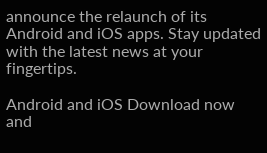announce the relaunch of its Android and iOS apps. Stay updated with the latest news at your fingertips.

Android and iOS Download now and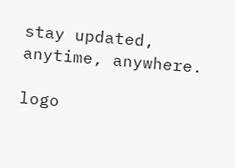stay updated, anytime, anywhere.

logo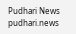Pudhari News
pudhari.news